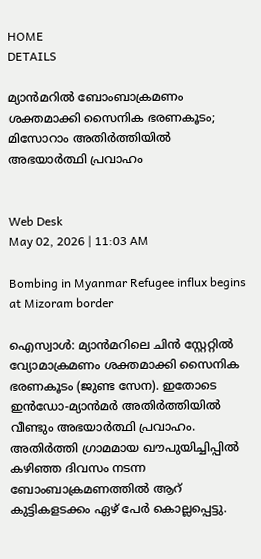HOME
DETAILS

മ്യാൻമറിൽ ബോംബാക്രമണം ശക്തമാക്കി സൈനിക ഭരണകൂടം; മിസോറാം അതിർത്തിയിൽ അഭയാർത്ഥി പ്രവാഹം


Web Desk
May 02, 2026 | 11:03 AM

Bombing in Myanmar Refugee influx begins at Mizoram border

ഐസ്വാൾ: മ്യാൻമറിലെ ചിൻ സ്റ്റേറ്റിൽ വ്യോമാക്രമണം ശക്തമാക്കി സൈനിക ഭരണകൂടം (ജുണ്ട സേന). ഇതോടെ ഇൻഡോ-മ്യാൻമർ അതിർത്തിയിൽ വീണ്ടും അഭയാർത്ഥി പ്രവാഹം. അതിർത്തി ഗ്രാമമായ ഖൗപുയിച്ചിപ്പിൽ കഴിഞ്ഞ ദിവസം നടന്ന ബോംബാക്രമണത്തിൽ ആറ് കുട്ടികളടക്കം ഏഴ് പേർ കൊല്ലപ്പെട്ടു.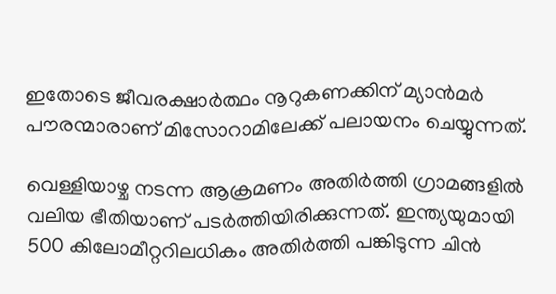ഇതോടെ ജീവരക്ഷാർത്ഥം നൂറുകണക്കിന് മ്യാൻമർ പൗരന്മാരാണ് മിസോറാമിലേക്ക് പലായനം ചെയ്യുന്നത്.

വെള്ളിയാഴ്ച നടന്ന ആക്രമണം അതിർത്തി ഗ്രാമങ്ങളിൽ വലിയ ഭീതിയാണ് പടർത്തിയിരിക്കുന്നത്. ഇന്ത്യയുമായി 500 കിലോമീറ്ററിലധികം അതിർത്തി പങ്കിടുന്ന ചിൻ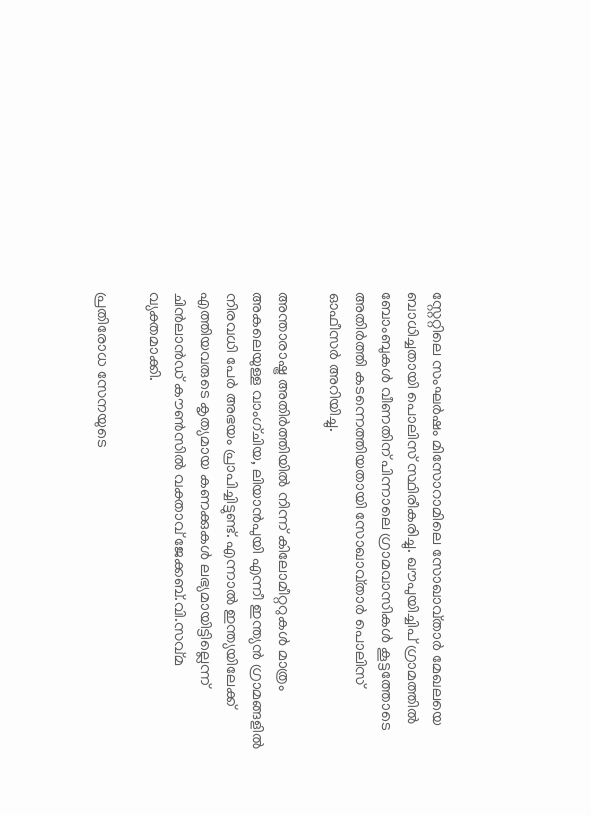സ്റ്റേറ്റിലെ സംഘർഷം മിസോറാമിലെ സോഖാവ്താർ മേഖലയെ ബാധിച്ചതായി പൊലിസ് സ്ഥിരീകരിച്ചു. ഖൗപുയിച്ചിപ് ഗ്രാമത്തിൽ ബോംബുകൾ വീണതിന് പിന്നാലെ ഗ്രാമവാസികൾ കൂട്ടത്തോടെ അതിർത്തി കടന്നെത്തിയതായി സോഖാവ്താർ പൊലിസ് ഓഫീസർ അറിയിച്ചു.

അന്താരാഷ്ട്ര അതിർത്തിയിൽ നിന്ന് കിലോമീറ്ററുകൾ മാത്രം അകലെയുള്ള വാംഗ്‌ചിയ, ലിയാൻപുയി എന്നീ ഇന്ത്യൻ ഗ്രാമങ്ങളിൽ നിരവധി പേർ അഭയം പ്രാപിച്ചിട്ടുണ്ട്. എന്നാൽ ഇന്ത്യയിലേക്ക് എത്തിയവരുടെ കൃത്യമായ കണക്കുകൾ ലഭ്യമായിട്ടില്ലെന്ന് ചിൻലാൻഡ് കൗൺസിൽ വക്താവ് ജേക്കബ്.വി.സവ്മ വ്യക്തമാക്കി.

പ്രതിരോധ സേനയുടെ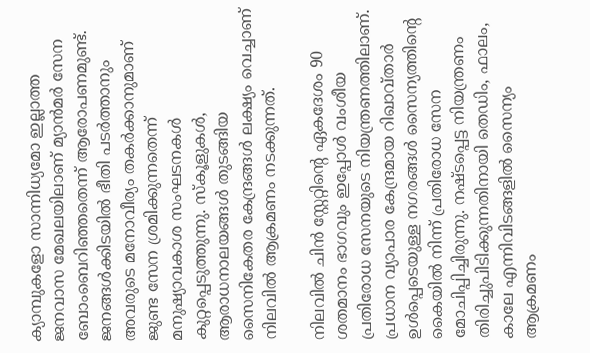ക്യാമ്പുകളോ സാന്നിധ്യമോ ഇല്ലാത്ത ജനവാസ മേഖലയിലാണ് മ്യാൻമർ സേന ബോംബെറിഞ്ഞതെന്ന് ആരോപണമുണ്ട്. ജനങ്ങൾക്കിടയിൽ ഭീതി പടർത്താനും അവരുടെ മനോവീര്യം തകർക്കാനുമാണ് ജുണ്ട സേന ശ്രമിക്കുന്നതെന്ന് മനുഷ്യാവകാശ സംഘടനകൾ കുറ്റപ്പെടുത്തുന്നു. സ്കൂളുകൾ, ആരാധനാലയങ്ങൾ തുടങ്ങിയ സൈനികേതര കേന്ദ്രങ്ങൾ ലക്ഷ്യം വെച്ചാണ് നിലവിൽ ആക്രമണം നടക്കുന്നത്.

നിലവിൽ ചിൻ സ്റ്റേറ്റിന്റെ ഏകദേശം 90 ശതമാനം ഭാഗവും ഇപ്പോൾ വംശീയ പ്രതിരോധ സേനയുടെ നിയന്ത്രണത്തിലാണ്. പ്രധാന വ്യാപാര കേന്ദ്രമായ റിഖാവ്താർ ഉൾപ്പെടെയുള്ള നഗരങ്ങൾ സൈന്യത്തിന്റെ കൈയിൽ നിന്ന് പ്രതിരോധ സേന മോചിപ്പിച്ചിരുന്നു. നഷ്ടപ്പെട്ട നിയന്ത്രണം തിരിച്ചുപിടിക്കുന്നതിനായി തെഡിം, ഫാലം, കാലേ എന്നിവിടങ്ങളിൽ സൈന്യം ആക്രമണം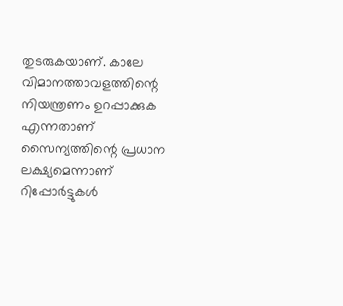തുടരുകയാണ്. കാലേ വിമാനത്താവളത്തിന്റെ നിയന്ത്രണം ഉറപ്പാക്കുക എന്നതാണ് സൈന്യത്തിന്റെ പ്രധാന ലക്ഷ്യമെന്നാണ് റിപ്പോർട്ടുകൾ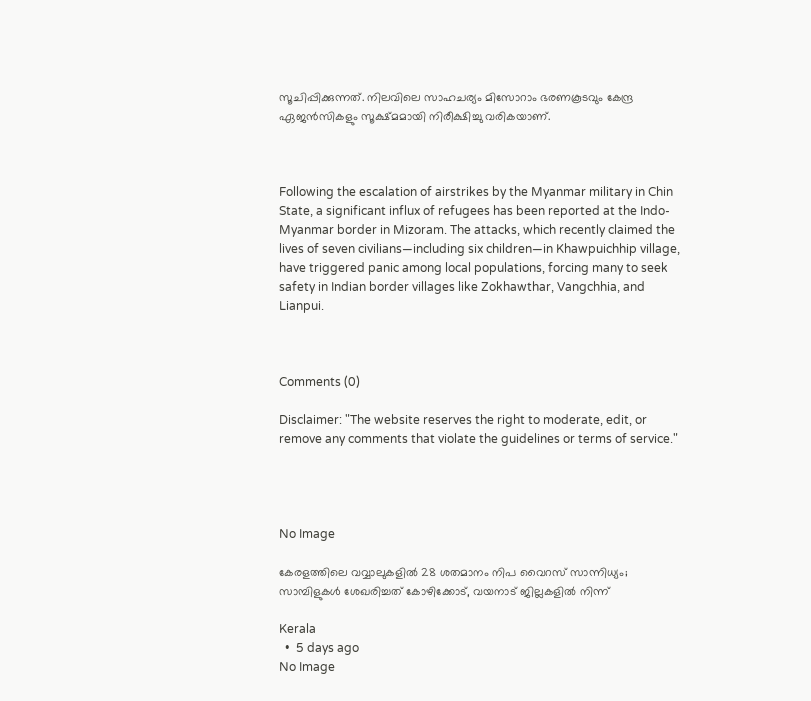സൂചിപ്പിക്കുന്നത്. നിലവിലെ സാഹചര്യം മിസോറാം ഭരണകൂടവും കേന്ദ്ര ഏജൻസികളും സൂക്ഷ്മമായി നിരീക്ഷിച്ചു വരികയാണ്.



Following the escalation of airstrikes by the Myanmar military in Chin State, a significant influx of refugees has been reported at the Indo-Myanmar border in Mizoram. The attacks, which recently claimed the lives of seven civilians—including six children—in Khawpuichhip village, have triggered panic among local populations, forcing many to seek safety in Indian border villages like Zokhawthar, Vangchhia, and Lianpui.



Comments (0)

Disclaimer: "The website reserves the right to moderate, edit, or remove any comments that violate the guidelines or terms of service."




No Image

കേരളത്തിലെ വവ്വാലുകളിൽ 28 ശതമാനം നിപ വൈറസ് സാന്നിധ്യം; സാമ്പിളുകൾ ശേഖരിച്ചത് കോഴിക്കോട്, വയനാട് ജില്ലകളിൽ നിന്ന്

Kerala
  •  5 days ago
No Image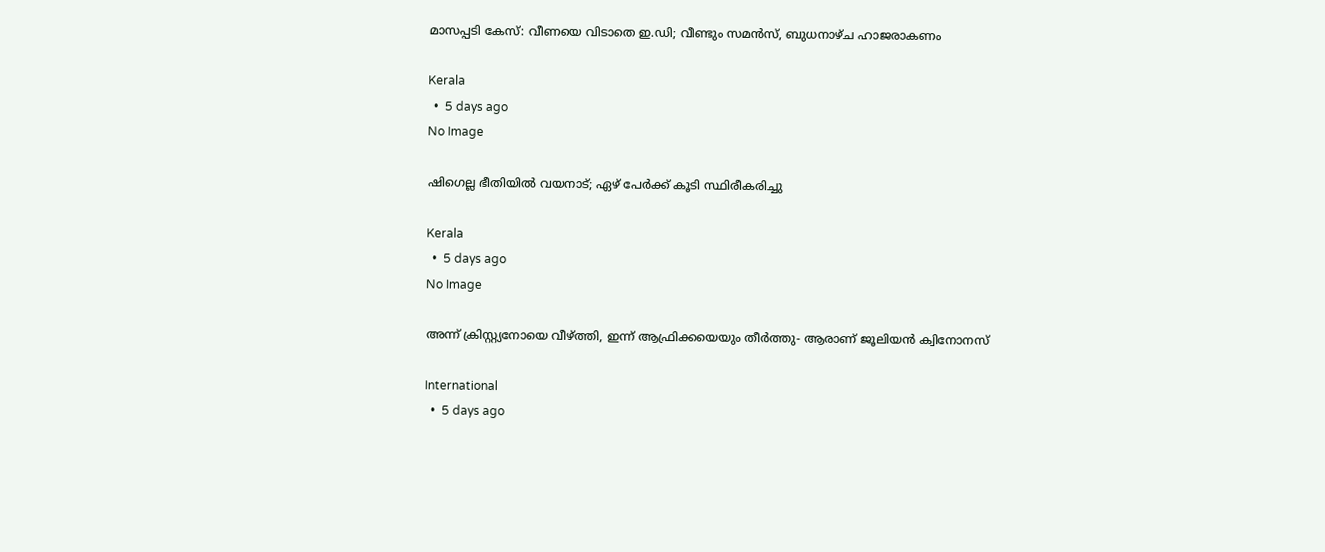മാസപ്പടി കേസ്: വീണയെ വിടാതെ ഇ.ഡി; വീണ്ടും സമന്‍സ്, ബുധനാഴ്ച ഹാജരാകണം

Kerala
  •  5 days ago
No Image

ഷിഗെല്ല ഭീതിയില്‍ വയനാട്; ഏഴ് പേര്‍ക്ക് കൂടി സ്ഥിരീകരിച്ചു

Kerala
  •  5 days ago
No Image

അന്ന് ക്രിസ്റ്റ്യനോയെ വീഴ്ത്തി, ഇന്ന് ആഫ്രിക്കയെയും തീർത്തു- ആരാണ് ജൂലിയൻ ക്വിനോനസ്

International
  •  5 days ago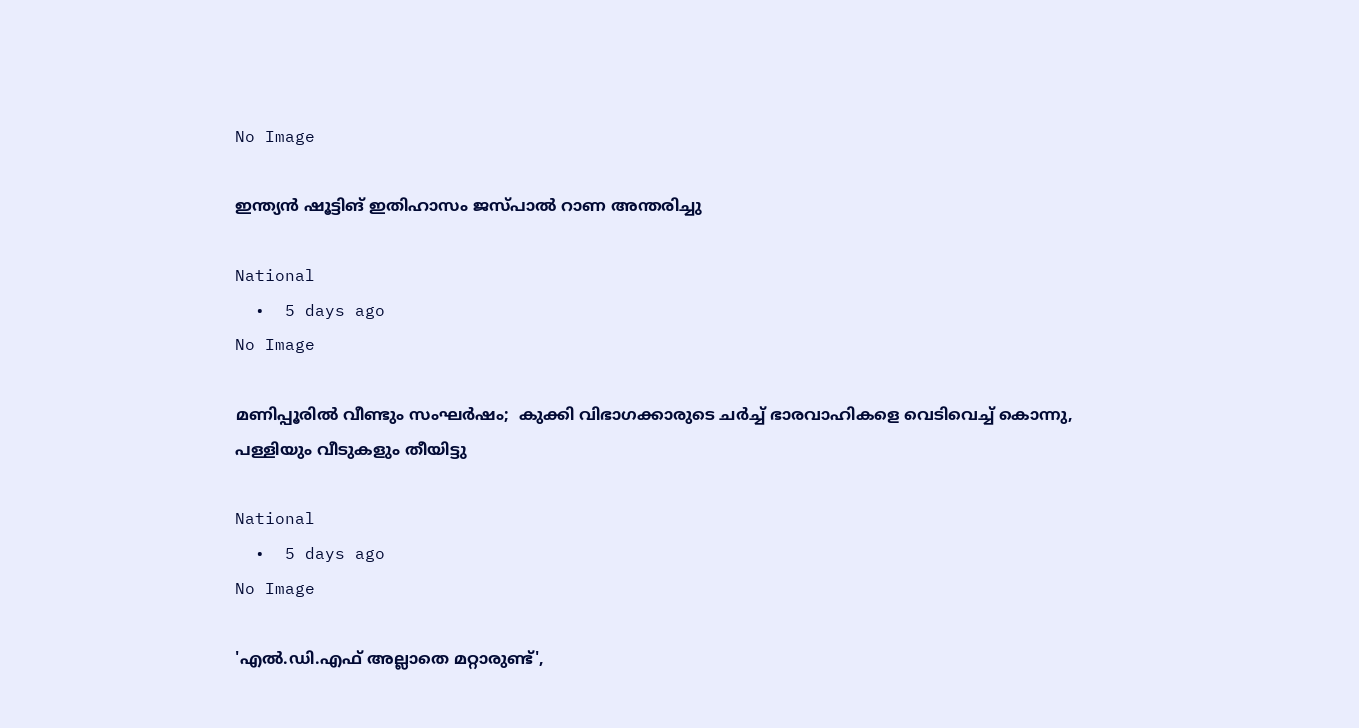No Image

ഇന്ത്യൻ ഷൂട്ടിങ് ഇതിഹാസം ജസ്പാൽ റാണ അന്തരിച്ചു

National
  •  5 days ago
No Image

മണിപ്പൂരില്‍ വീണ്ടും സംഘര്‍ഷം;  കുക്കി വിഭാഗക്കാരുടെ ചര്‍ച്ച് ഭാരവാഹികളെ വെടിവെച്ച് കൊന്നു, പള്ളിയും വീടുകളും തീയിട്ടു

National
  •  5 days ago
No Image

'എൽ.ഡി.എഫ് അല്ലാതെ മറ്റാരുണ്ട്',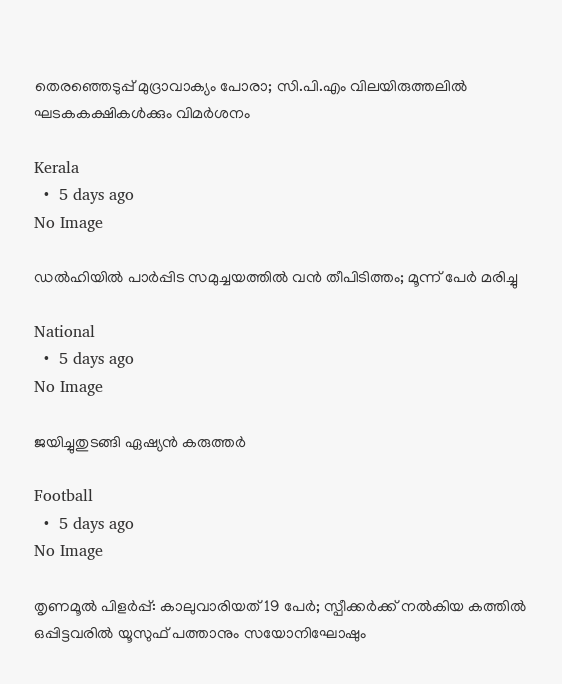തെരഞ്ഞെടുപ്പ് മുദ്രാവാക്യം പോരാ; സി.പി.എം വിലയിരുത്തലിൽ ഘടകകക്ഷികൾക്കും വിമർശനം

Kerala
  •  5 days ago
No Image

ഡൽഹിയിൽ പാർപ്പിട സമുച്ചയത്തിൽ വൻ തീപിടിത്തം; മൂന്ന് പേർ മരിച്ചു

National
  •  5 days ago
No Image

ജയിച്ചുതുടങ്ങി ഏഷ്യന്‍ കരുത്തര്‍

Football
  •  5 days ago
No Image

തൃണമൂല്‍ പിളര്‍പ്പ്: കാലുവാരിയത് 19 പേര്‍; സ്പീക്കര്‍ക്ക് നല്‍കിയ കത്തില്‍ ഒപ്പിട്ടവരില്‍ യൂസുഫ് പത്താനും സയോനിഘോഷും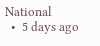National
  •  5 days ago